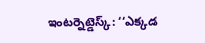ఇంటర్నెట్డెస్క్: ‘‘ఎక్కడ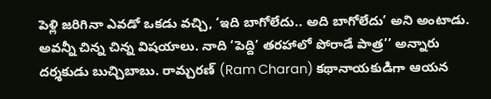పెళ్లి జరిగినా ఎవడో ఒకడు వచ్చి, ‘ఇది బాగోలేదు.. అది బాగోలేదు’ అని అంటాడు. అవన్నీ చిన్న చిన్న విషయాలు. నాది ‘పెద్ది’ తరహాలో పోరాడే పాత్ర’’ అన్నారు దర్శకుడు బుచ్చిబాబు. రామ్చరణ్ (Ram Charan) కథానాయకుడిగా ఆయన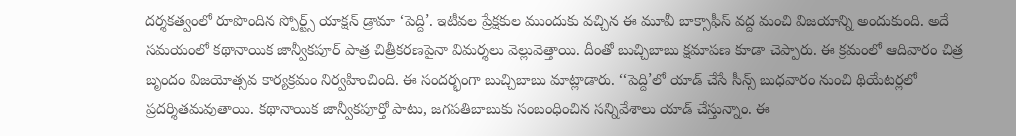దర్శకత్వంలో రూపొందిన స్పోర్ట్స్ యాక్షన్ డ్రామా ‘పెద్ది’. ఇటీవల ప్రేక్షకుల ముందుకు వచ్చిన ఈ మూవీ బాక్సాఫీస్ వద్ద మంచి విజయాన్ని అందుకుంది. అదే సమయంలో కథానాయిక జాన్వీకపూర్ పాత్ర చిత్రీకరణపైనా విమర్శలు వెల్లువెత్తాయి. దీంతో బుచ్చిబాబు క్షమాపణ కూడా చెప్పారు. ఈ క్రమంలో ఆదివారం చిత్ర బృందం విజయోత్సవ కార్యక్రమం నిర్వహించింది. ఈ సందర్భంగా బుచ్చిబాబు మాట్లాడారు. ‘‘పెద్ది’లో యాడ్ చేసే సీన్స్ బుధవారం నుంచి థియేటర్లలో ప్రదర్శితమవుతాయి. కథానాయిక జాన్వీకపూర్తో పాటు, జగపతిబాబుకు సంబంధించిన సన్నివేశాలు యాడ్ చేస్తున్నాం. ఈ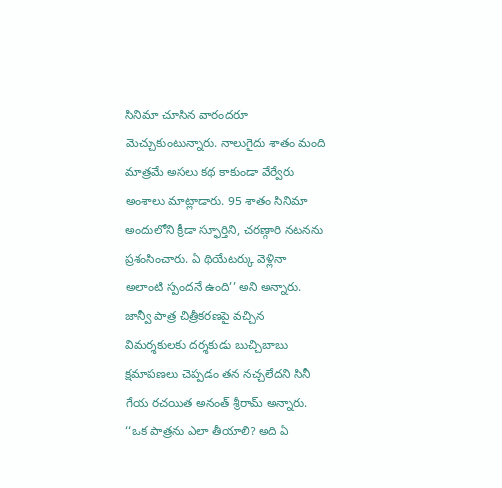సినిమా చూసిన వారందరూ మెచ్చుకుంటున్నారు. నాలుగైదు శాతం మంది మాత్రమే అసలు కథ కాకుండా వేర్వేరు అంశాలు మాట్లాడారు. 95 శాతం సినిమా అందులోని క్రీడా స్ఫూర్తిని, చరణ్గారి నటనను ప్రశంసించారు. ఏ థియేటర్కు వెళ్లినా అలాంటి స్పందనే ఉంది’’ అని అన్నారు. జాన్వీ పాత్ర చిత్రీకరణపై వచ్చిన విమర్శకులకు దర్శకుడు బుచ్చిబాబు క్షమాపణలు చెప్పడం తన నచ్చలేదని సినీ గేయ రచయిత అనంత్ శ్రీరామ్ అన్నారు. ‘‘ఒక పాత్రను ఎలా తీయాలి? అది ఏ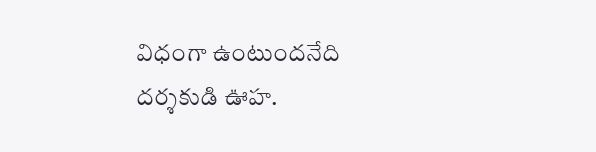విధంగా ఉంటుందనేది దర్శకుడి ఊహ.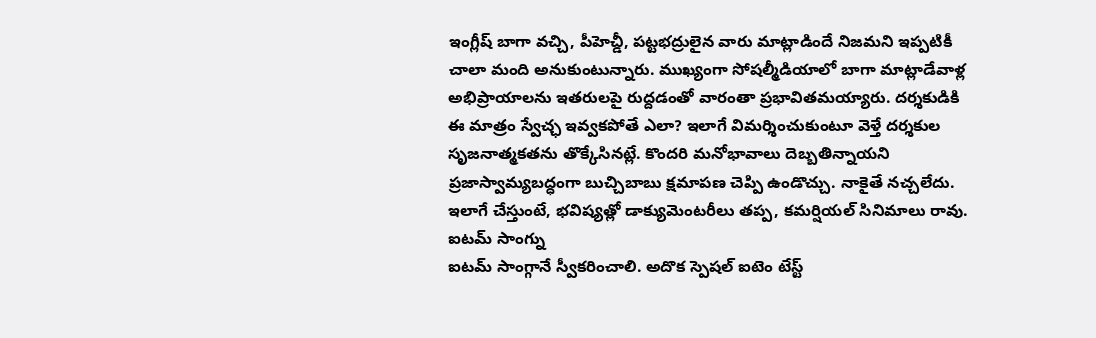ఇంగ్లీష్ బాగా వచ్చి, పీహెచ్డీ, పట్టభద్రులైన వారు మాట్లాడిందే నిజమని ఇప్పటికీ చాలా మంది అనుకుంటున్నారు. ముఖ్యంగా సోషల్మీడియాలో బాగా మాట్లాడేవాళ్ల అభిప్రాయాలను ఇతరులపై రుద్దడంతో వారంతా ప్రభావితమయ్యారు. దర్శకుడికి ఈ మాత్రం స్వేచ్ఛ ఇవ్వకపోతే ఎలా? ఇలాగే విమర్శించుకుంటూ వెళ్తే దర్శకుల సృజనాత్మకతను తొక్కేసినట్లే. కొందరి మనోభావాలు దెబ్బతిన్నాయని ప్రజాస్వామ్యబద్ధంగా బుచ్చిబాబు క్షమాపణ చెప్పి ఉండొచ్చు. నాకైతే నచ్చలేదు. ఇలాగే చేస్తుంటే, భవిష్యత్లో డాక్యుమెంటరీలు తప్ప, కమర్షియల్ సినిమాలు రావు. ఐటమ్ సాంగ్ను
ఐటమ్ సాంగ్గానే స్వీకరించాలి. అదొక స్పెషల్ ఐటెం టేస్ట్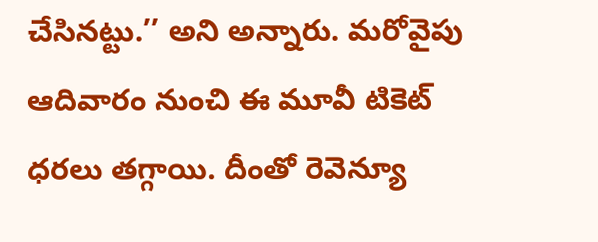చేసినట్టు.’’ అని అన్నారు. మరోవైపు ఆదివారం నుంచి ఈ మూవీ టికెట్ ధరలు తగ్గాయి. దీంతో రెవెన్యూ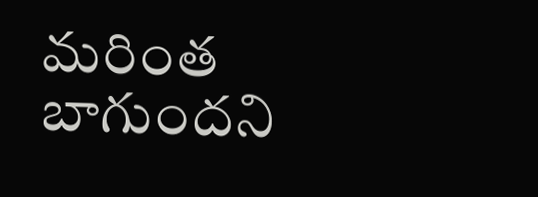మరింత బాగుందని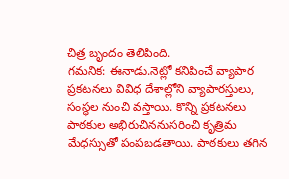చిత్ర బృందం తెలిపింది.
గమనిక: ఈనాడు.నెట్లో కనిపించే వ్యాపార ప్రకటనలు వివిధ దేశాల్లోని వ్యాపారస్తులు, సంస్థల నుంచి వస్తాయి. కొన్ని ప్రకటనలు పాఠకుల అభిరుచిననుసరించి కృత్రిమ మేధస్సుతో పంపబడతాయి. పాఠకులు తగిన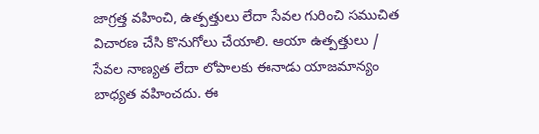జాగ్రత్త వహించి, ఉత్పత్తులు లేదా సేవల గురించి సముచిత విచారణ చేసి కొనుగోలు చేయాలి. ఆయా ఉత్పత్తులు / సేవల నాణ్యత లేదా లోపాలకు ఈనాడు యాజమాన్యం బాధ్యత వహించదు. ఈ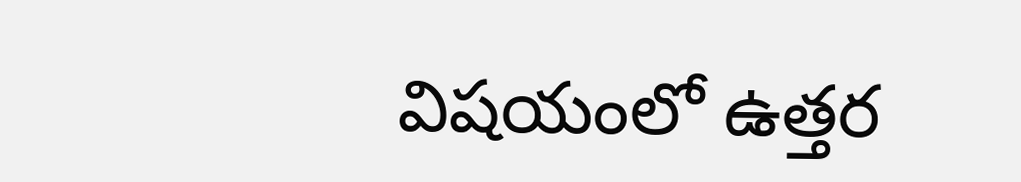విషయంలో ఉత్తర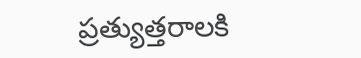ప్రత్యుత్తరాలకి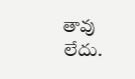తావు లేదు.